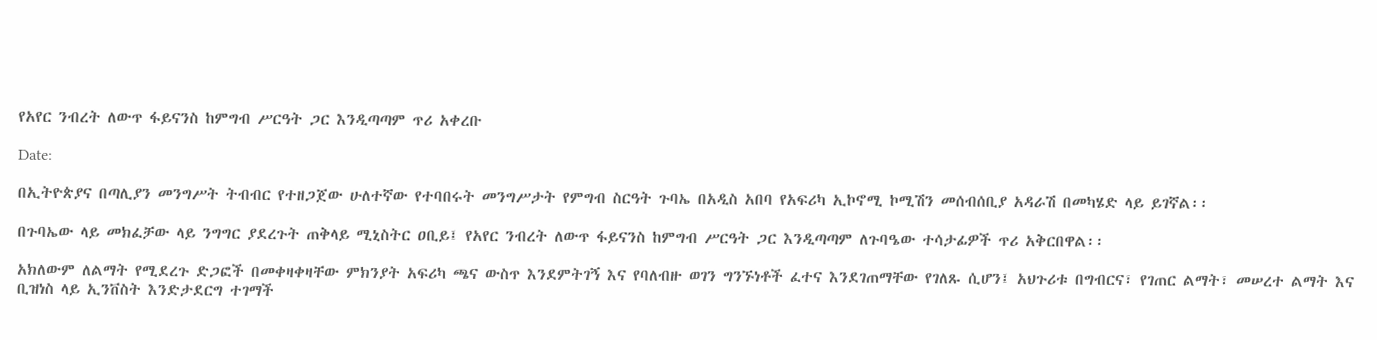የአየር ንብረት ለውጥ ፋይናንስ ከምግብ ሥርዓት ጋር እንዲጣጣም ጥሪ አቀረቡ

Date:

በኢትዮጵያና በጣሊያን መንግሥት ትብብር የተዘጋጀው ሁለተኛው የተባበሩት መንግሥታት የምግብ ስርዓት ጉባኤ በአዲስ አበባ የአፍሪካ ኢኮኖሚ ኮሚሽን መሰብሰቢያ አዳራሽ በመካሄድ ላይ ይገኛል፡፡

በጉባኤው ላይ መክፈቻው ላይ ንግግር ያደረጉት ጠቅላይ ሚኒስትር ዐቢይ፤ የአየር ንብረት ለውጥ ፋይናንስ ከምግብ ሥርዓት ጋር እንዲጣጣም ለጉባዔው ተሳታፊዎች ጥሪ አቅርበዋል፡፡

አክለውም ለልማት የሚደረጉ ድጋፎች በመቀዛቀዛቸው ምክንያት አፍሪካ ጫና ውስጥ እንደምትገኝ እና የባለብዙ ወገን ግንኙነቶች ፈተና እንደገጠማቸው የገለጹ ሲሆን፤ አህጉሪቱ በግብርና፣ የገጠር ልማት፣ መሠረተ ልማት እና ቢዝነስ ላይ ኢንቨስት እንድታደርግ ተገማች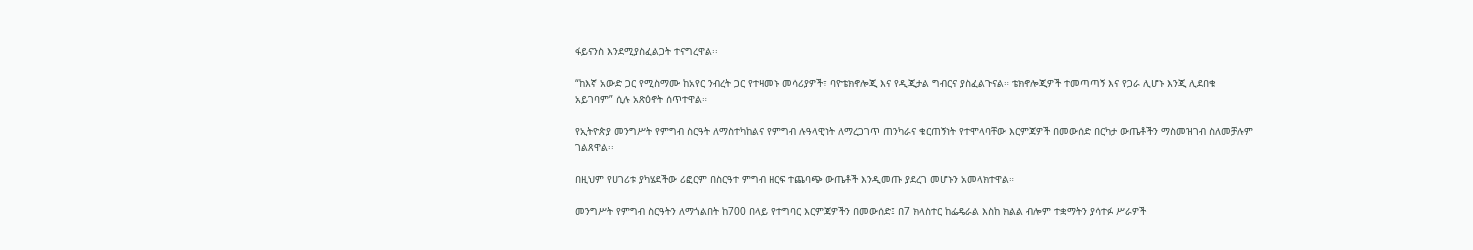ፋይናንስ እንደሚያስፈልጋት ተናግረዋል፡፡

“ከእኛ አውድ ጋር የሚስማሙ ከአየር ንብረት ጋር የተዛመኑ መሳሪያዎች፣ ባዮቴክኖሎጂ እና የዲጂታል ግብርና ያስፈልጉናል። ቴክኖሎጂዎች ተመጣጣኝ እና የጋራ ሊሆኑ እንጂ ሊደበቁ አይገባም” ሲሉ አጽዕኖት ሰጥተዋል።

የኢትዮጵያ መንግሥት የምግብ ስርዓት ለማስተካከልና የምግብ ሉዓላዊነት ለማረጋገጥ ጠንካራና ቁርጠኝነት የተሞላባቸው እርምጃዎች በመውሰድ በርካታ ውጤቶችን ማስመዝገብ ስለመቻሉም ገልጸዋል፡፡

በዚህም የሀገሪቱ ያካሄደችው ሪፎርም በስርዓተ ምግብ ዘርፍ ተጨባጭ ውጤቶች እንዲመጡ ያደረገ መሆኑን አመላክተዋል።

መንግሥት የምግብ ስርዓትን ለማጎልበት ከ700 በላይ የተግባር እርምጃዎችን በመውሰድ፤ በ7 ክላስተር ከፌዴራል እስከ ክልል ብሎም ተቋማትን ያሳተፉ ሥራዎች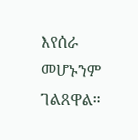እየሰራ መሆኑንም ገልጸዋል።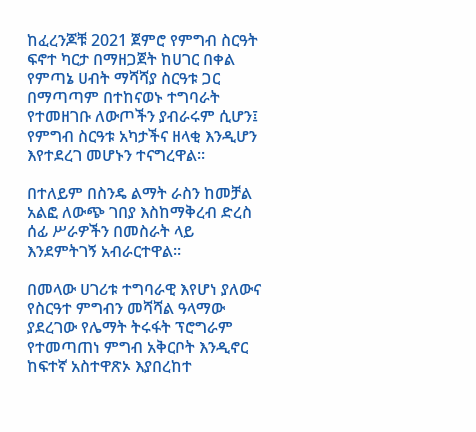ከፈረንጆቹ 2021 ጀምሮ የምግብ ስርዓት ፍኖተ ካርታ በማዘጋጀት ከሀገር በቀል የምጣኔ ሀብት ማሻሻያ ስርዓቱ ጋር በማጣጣም በተከናወኑ ተግባራት የተመዘገቡ ለውጦችን ያብራሩም ሲሆን፤ የምግብ ስርዓቱ አካታችና ዘላቂ እንዲሆን እየተደረገ መሆኑን ተናግረዋል፡፡

በተለይም በስንዴ ልማት ራስን ከመቻል አልፎ ለውጭ ገበያ እስከማቅረብ ድረስ ሰፊ ሥራዎችን በመስራት ላይ እንደምትገኝ አብራርተዋል።

በመላው ሀገሪቱ ተግባራዊ እየሆነ ያለውና የስርዓተ ምግብን መሻሻል ዓላማው ያደረገው የሌማት ትሩፋት ፕሮግራም የተመጣጠነ ምግብ አቅርቦት እንዲኖር ከፍተኛ አስተዋጽኦ እያበረከተ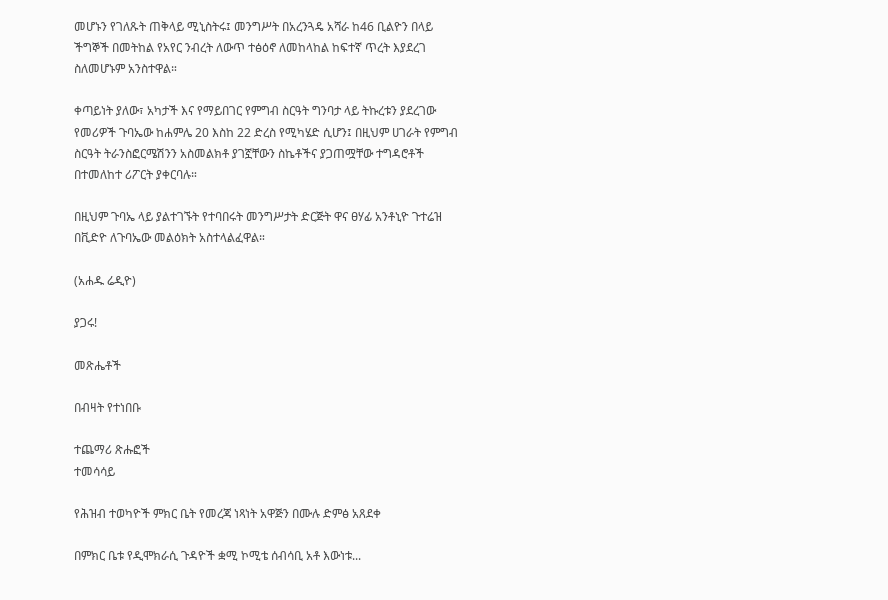መሆኑን የገለጹት ጠቅላይ ሚኒስትሩ፤ መንግሥት በአረንጓዴ አሻራ ከ46 ቢልዮን በላይ ችግኞች በመትከል የአየር ንብረት ለውጥ ተፅዕኖ ለመከላከል ከፍተኛ ጥረት እያደረገ ስለመሆኑም አንስተዋል።

ቀጣይነት ያለው፣ አካታች እና የማይበገር የምግብ ስርዓት ግንባታ ላይ ትኩረቱን ያደረገው የመሪዎች ጉባኤው ከሐምሌ 20 እስከ 22 ድረስ የሚካሄድ ሲሆን፤ በዚህም ሀገራት የምግብ ስርዓት ትራንስፎርሜሽንን አስመልክቶ ያገኟቸውን ስኬቶችና ያጋጠሟቸው ተግዳሮቶች በተመለከተ ሪፖርት ያቀርባሉ።

በዚህም ጉባኤ ላይ ያልተገኙት የተባበሩት መንግሥታት ድርጅት ዋና ፀሃፊ አንቶኒዮ ጉተሬዝ በቪድዮ ለጉባኤው መልዕክት አስተላልፈዋል።

(አሐዱ ሬዲዮ)

ያጋሩ!

መጽሔቶች

በብዛት የተነበቡ

ተጨማሪ ጽሑፎች
ተመሳሳይ

የሕዝብ ተወካዮች ምክር ቤት የመረጃ ነጻነት አዋጅን በሙሉ ድምፅ አጸደቀ

በምክር ቤቱ የዲሞክራሲ ጉዳዮች ቋሚ ኮሚቴ ሰብሳቢ አቶ እውነቱ...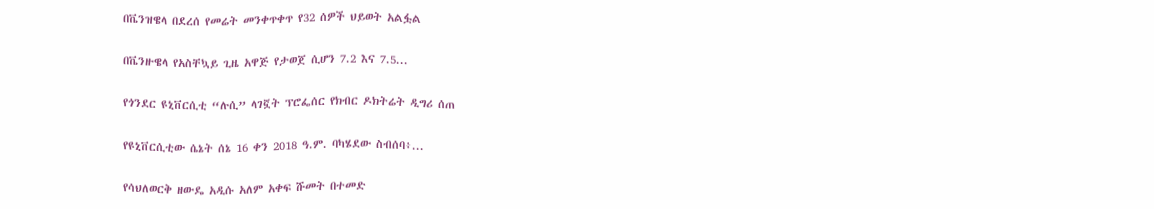በቬንዝዌላ በደረሰ የመሬት መንቀጥቀጥ የ32 ሰዎች ህይወት አልፏል

በቬንዙዌላ የአስቸኳይ ጊዜ አዋጅ የታወጀ ሲሆን 7.2 እና 7.5...

የጎንደር ዩኒቨርሲቲ “ሉሲ” ላገኟት ፕሮፌሰር የክብር ዶክትሬት ዲግሪ ሰጠ

የዩኒቨርሲቲው ሴኔት ሰኔ 16 ቀን 2018 ዓ.ም. ባካሄደው ስብሰባ፥...

የሳህለወርቅ ዘውዴ አዲሱ አለም አቀፍ ሹመት በተመድ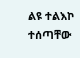ልዩ ተልእኮ ተሰጣቸው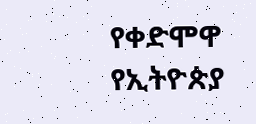የቀድሞዋ የኢትዮጵያ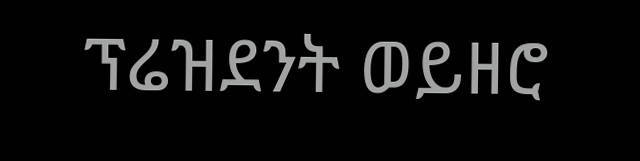ፕሬዝደንት ወይዘሮ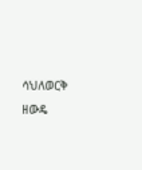ሳህለወርቅ ዘውዴ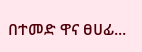በተመድ ዋና ፀሀፊ...